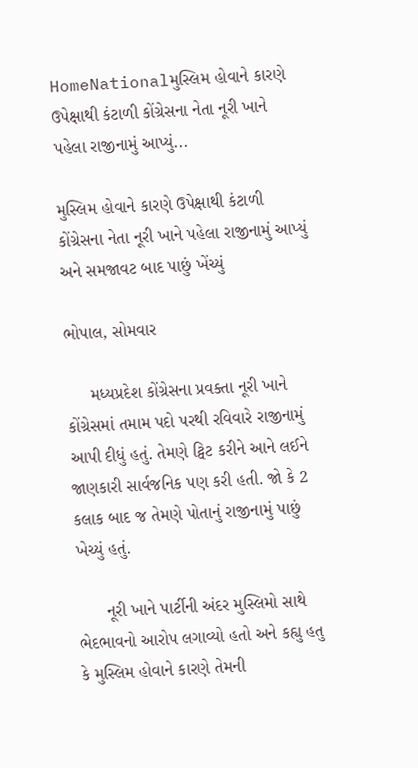HomeNationalમુસ્લિમ હોવાને કારણે ઉપેક્ષાથી કંટાળી કોંગ્રેસના નેતા નૂરી ખાને પહેલા રાજીનામું આપ્યું...

મુસ્લિમ હોવાને કારણે ઉપેક્ષાથી કંટાળી કોંગ્રેસના નેતા નૂરી ખાને પહેલા રાજીનામું આપ્યું અને સમજાવટ બાદ પાછું ખેંચ્યું

ભોપાલ, સોમવાર

     મધ્યપ્રદેશ કોંગ્રેસના પ્રવક્તા નૂરી ખાને કોંગ્રેસમાં તમામ પદો પરથી રવિવારે રાજીનામું આપી દીધું હતું. તેમણે ટ્વિટ કરીને આને લઈને જાણકારી સાર્વજનિક પણ કરી હતી. જો કે 2 કલાક બાદ જ તેમણે પોતાનું રાજીનામું પાછું ખેચ્યું હતું.

      નૂરી ખાને પાર્ટીની અંદર મુસ્લિમો સાથે ભેદભાવનો આરોપ લગાવ્યો હતો અને કહ્યુ હતુ કે મુસ્લિમ હોવાને કારણે તેમની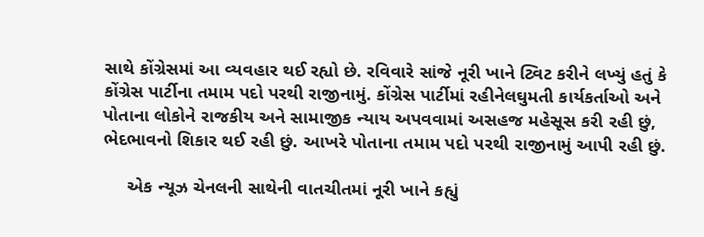સાથે કોંગ્રેસમાં આ વ્યવહાર થઈ રહ્યો છે. રવિવારે સાંજે નૂરી ખાને ટ્વિટ કરીને લખ્યું હતું કે કોંગ્રેસ પાર્ટીના તમામ પદો પરથી રાજીનામું. કોંગ્રેસ પાર્ટીમાં રહીનેલઘુમતી કાર્યકર્તાઓ અને પોતાના લોકોને રાજકીય અને સામાજીક ન્યાય અપવવામાં અસહજ મહેસૂસ કરી રહી છું, ભેદભાવનો શિકાર થઈ રહી છું. આખરે પોતાના તમામ પદો પરથી રાજીનામું આપી રહી છું.

     એક ન્યૂઝ ચેનલની સાથેની વાતચીતમાં નૂરી ખાને કહ્યું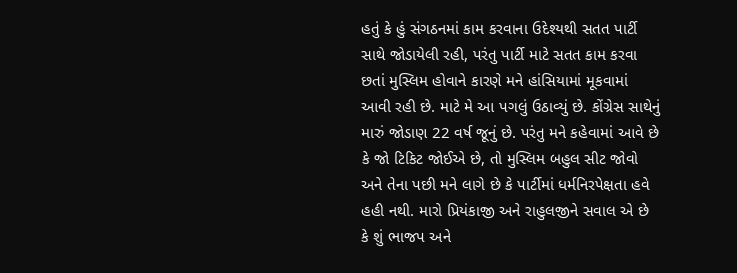હતું કે હું સંગઠનમાં કામ કરવાના ઉદેશ્યથી સતત પાર્ટી સાથે જોડાયેલી રહી, પરંતુ પાર્ટી માટે સતત કામ કરવા છતાં મુસ્લિમ હોવાને કારણે મને હાંસિયામાં મૂકવામાં આવી રહી છે. માટે મે આ પગલું ઉઠાવ્યું છે. કોંગ્રેસ સાથેનું મારું જોડાણ 22 વર્ષ જૂનું છે. પરંતુ મને કહેવામાં આવે છે કે જો ટિકિટ જોઈએ છે, તો મુસ્લિમ બહુલ સીટ જોવો અને તેના પછી મને લાગે છે કે પાર્ટીમાં ધર્મનિરપેક્ષતા હવે હહી નથી. મારો પ્રિયંકાજી અને રાહુલજીને સવાલ એ છે કે શું ભાજપ અને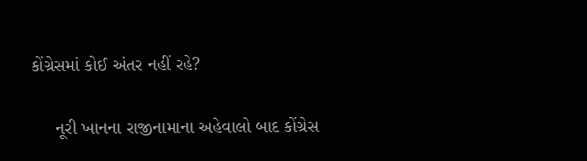કોંગ્રેસમાં કોઈ અંતર નહીં રહે?

     નૂરી ખાનના રાજીનામાના અહેવાલો બાદ કોંગ્રેસ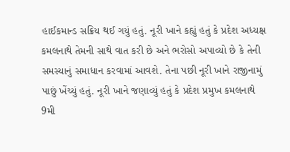હાઈકમાન્ડ સક્રિય થઈ ગયું હતું. નૂરી ખાને કહ્યું હતું કે પ્રદેશ અધ્યક્ષ કમલનાથે તેમની સાથે વાત કરી છે અને ભરોસો અપાવ્યો છે કે તેની સમસ્યાનું સમાધાન કરવામાં આવશે. તેના પછી નૂરી ખાને રાજીનામું પાછું ખેંચ્યું હતું. નૂરી ખાને જણાવ્યું હતું કે પ્રદેશ પ્રમુખ કમલનાથે 9મી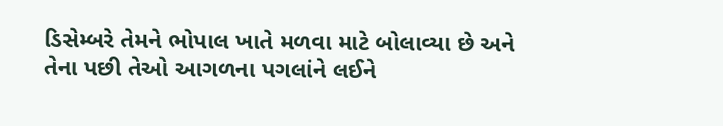ડિસેમ્બરે તેમને ભોપાલ ખાતે મળવા માટે બોલાવ્યા છે અને તેના પછી તેઓ આગળના પગલાંને લઈને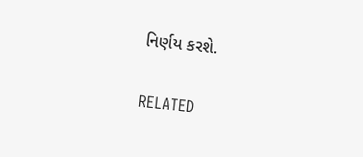નિર્ણય કરશે.

RELATED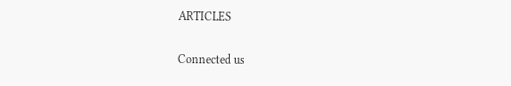ARTICLES

Connected us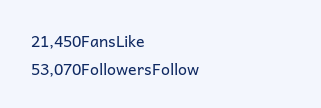21,450FansLike
53,070FollowersFollow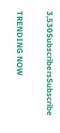3,530SubscribersSubscribe

TRENDING NOW